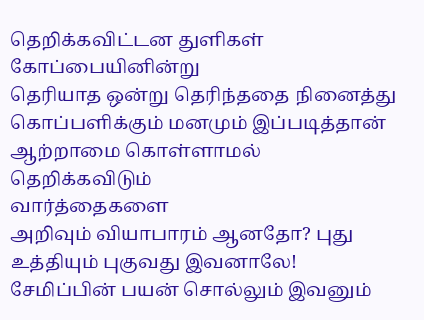தெறிக்கவிட்டன துளிகள் கோப்பையினின்று
தெரியாத ஒன்று தெரிந்ததை நினைத்து
கொப்பளிக்கும் மனமும் இப்படித்தான் ஆற்றாமை கொள்ளாமல்
தெறிக்கவிடும்
வார்த்தைகளை
அறிவும் வியாபாரம் ஆனதோ? புது உத்தியும் புகுவது இவனாலே! சேமிப்பின் பயன் சொல்லும் இவனும்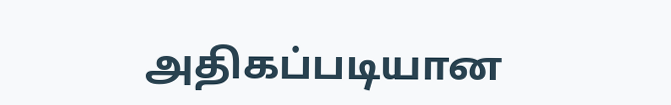அதிகப்படியான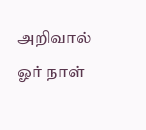அறிவால் ஓர் நாள்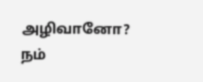அழிவானோ? நம்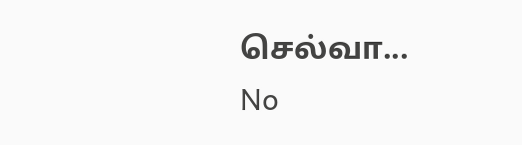செல்வா...
No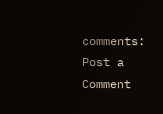comments:
Post a Comment